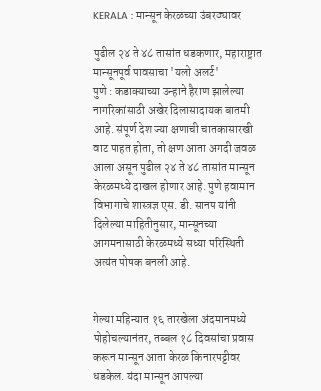KERALA : मान्सून केरळच्या उंबरठ्यावर

पुढील २४ ते ४८ तासांत धडकणार, महाराष्ट्रात मान्सूनपूर्व पावसाचा 'यलो अलर्ट'
पुणे : कडाक्याच्या उन्हाने हैराण झालेल्या नागरिकांसाठी अखेर दिलासादायक बातमी आहे. संपूर्ण देश ज्या क्षणाची चातकासारखी वाट पाहत होता, तो क्षण आता अगदी जवळ आला असून पुढील २४ ते ४८ तासांत मान्सून केरळमध्ये दाखल होणार आहे. पुणे हवामान विभागाचे शास्त्रज्ञ एस. डी. सानप यांनी दिलेल्या माहितीनुसार, मान्सूनच्या आगमनासाठी केरळमध्ये सध्या परिस्थिती अत्यंत पोषक बनली आहे.


गेल्या महिन्यात १६ तारखेला अंदमानमध्ये पोहोचल्यानंतर, तब्बल १८ दिवसांचा प्रवास करून मान्सून आता केरळ किनारपट्टीवर धडकेल. यंदा मान्सून आपल्या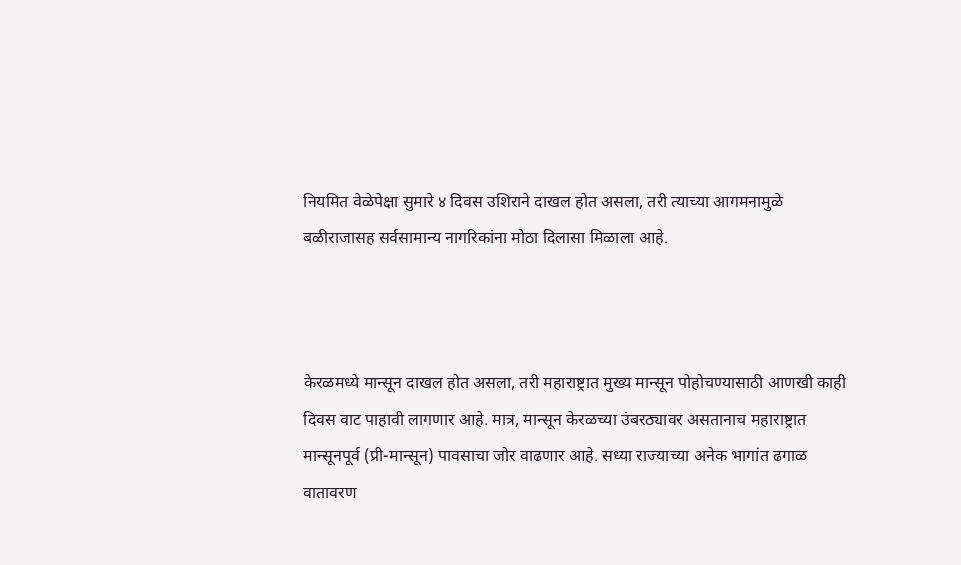नियमित वेळेपेक्षा सुमारे ४ दिवस उशिराने दाखल होत असला, तरी त्याच्या आगमनामुळे बळीराजासह सर्वसामान्य नागरिकांना मोठा दिलासा मिळाला आहे.



केरळमध्ये मान्सून दाखल होत असला, तरी महाराष्ट्रात मुख्य मान्सून पोहोचण्यासाठी आणखी काही दिवस वाट पाहावी लागणार आहे. मात्र, मान्सून केरळच्या उंबरठ्यावर असतानाच महाराष्ट्रात मान्सूनपूर्व (प्री-मान्सून) पावसाचा जोर वाढणार आहे. सध्या राज्याच्या अनेक भागांत ढगाळ वातावरण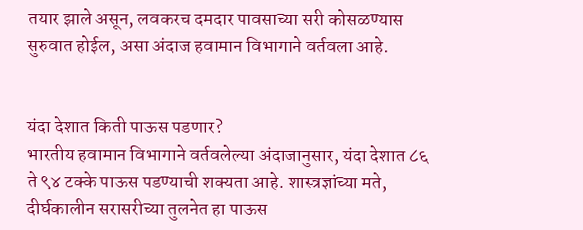तयार झाले असून, लवकरच दमदार पावसाच्या सरी कोसळण्यास सुरुवात होईल, असा अंदाज हवामान विभागाने वर्तवला आहे.


यंदा देशात किती पाऊस पडणार?
भारतीय हवामान विभागाने वर्तवलेल्या अंदाजानुसार, यंदा देशात ८६ ते ९४ टक्के पाऊस पडण्याची शक्यता आहे. शास्त्रज्ञांच्या मते, दीर्घकालीन सरासरीच्या तुलनेत हा पाऊस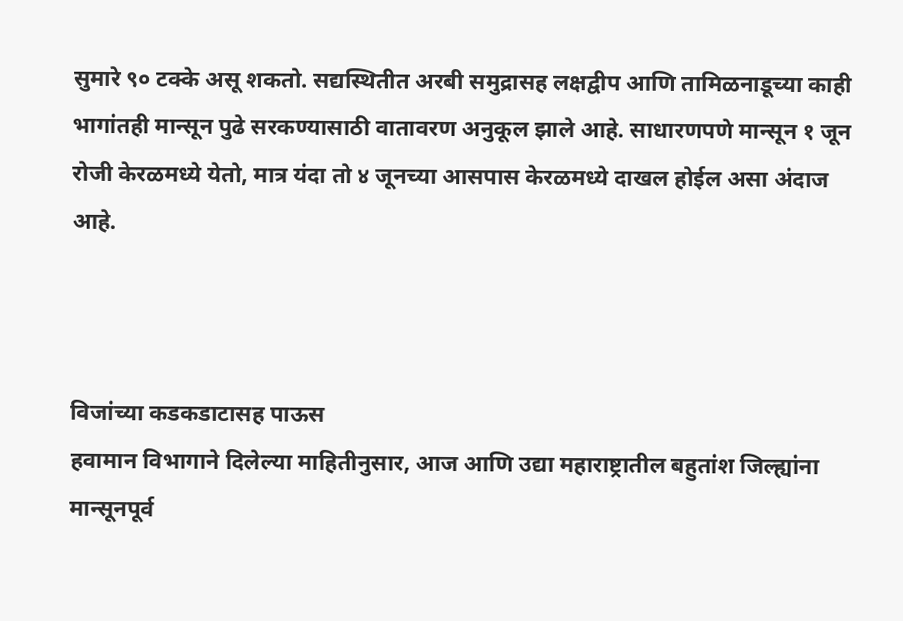सुमारे ९० टक्के असू शकतो. सद्यस्थितीत अरबी समुद्रासह लक्षद्वीप आणि तामिळनाडूच्या काही भागांतही मान्सून पुढे सरकण्यासाठी वातावरण अनुकूल झाले आहे. साधारणपणे मान्सून १ जून रोजी केरळमध्ये येतो, मात्र यंदा तो ४ जूनच्या आसपास केरळमध्ये दाखल होईल असा अंदाज आहे.



विजांच्या कडकडाटासह पाऊस
हवामान विभागाने दिलेल्या माहितीनुसार, आज आणि उद्या महाराष्ट्रातील बहुतांश जिल्ह्यांना मान्सूनपूर्व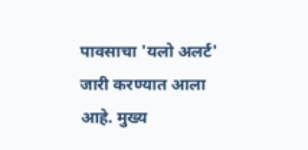पावसाचा 'यलो अलर्ट' जारी करण्यात आला आहे. मुख्य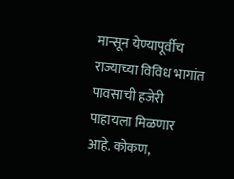मान्सून येण्यापूर्वीच राज्याच्या विविध भागांत पावसाची हजेरी पाहायला मिळणार आहे. कोकण,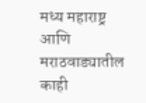मध्य महाराष्ट्र आणि मराठवाड्यातील काही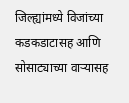जिल्ह्यांमध्ये विजांच्या कडकडाटासह आणि सोसाट्याच्या वाऱ्यासह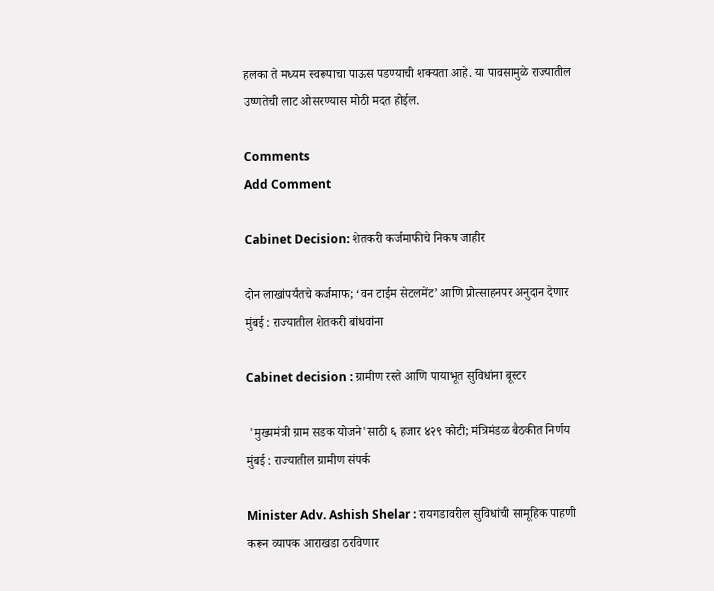हलका ते मध्यम स्वरूपाचा पाऊस पडण्याची शक्यता आहे. या पावसामुळे राज्यातील उष्णतेची लाट ओसरण्यास मोठी मदत होईल.

Comments
Add Comment

Cabinet Decision: शेतकरी कर्जमाफीचे निकष जाहीर

दोन लाखांपर्यंतचे कर्जमाफ; ‘वन टाईम सेटलमेंट’ आणि प्रोत्साहनपर अनुदान देणार मुंबई : राज्यातील शेतकरी बांधवांना

Cabinet decision : ग्रामीण रस्ते आणि पायाभूत सुविधांना बूस्टर

 'मुख्यमंत्री ग्राम सडक योजने'साठी ६ हजार ४२९ कोटी; मंत्रिमंडळ बैठकीत निर्णय मुंबई : राज्यातील ग्रामीण संपर्क

Minister Adv. Ashish Shelar : रायगडावरील सुविधांची सामूहिक पाहणी करून व्यापक आराखडा ठरविणार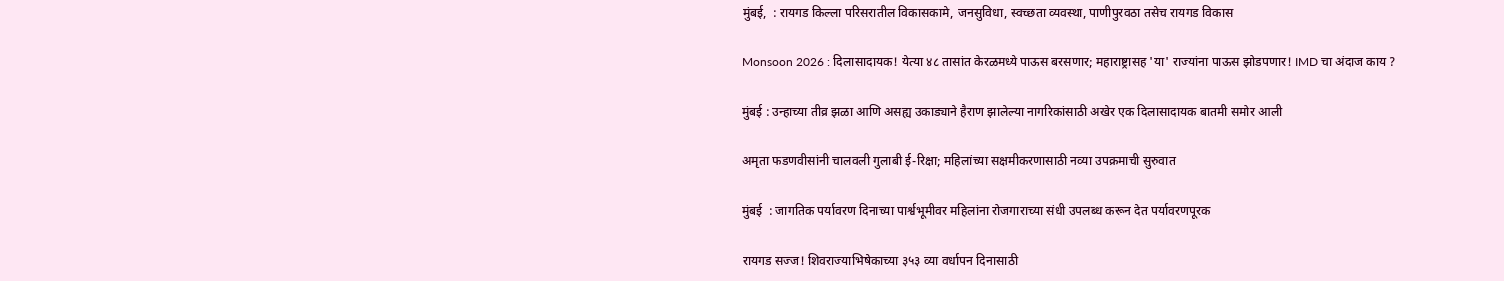मुंबई,  : रायगड किल्ला परिसरातील विकासकामे, जनसुविधा, स्वच्छता व्यवस्था, पाणीपुरवठा तसेच रायगड विकास

Monsoon 2026 : दिलासादायक! येत्या ४८ तासांत केरळमध्ये पाऊस बरसणार; महाराष्ट्रासह 'या' राज्यांना पाऊस झोडपणार! IMD चा अंदाज काय ?

मुंबई : उन्हाच्या तीव्र झळा आणि असह्य उकाड्याने हैराण झालेल्या नागरिकांसाठी अखेर एक दिलासादायक बातमी समोर आली

अमृता फडणवीसांनी चालवली गुलाबी ई-रिक्षा; महिलांच्या सक्षमीकरणासाठी नव्या उपक्रमाची सुरुवात

मुंबई  : जागतिक पर्यावरण दिनाच्या पार्श्वभूमीवर महिलांना रोजगाराच्या संधी उपलब्ध करून देत पर्यावरणपूरक

रायगड सज्ज! शिवराज्याभिषेकाच्या ३५३ व्या वर्धापन दिनासाठी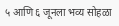५ आणि ६ जूनला भव्य सोहळा